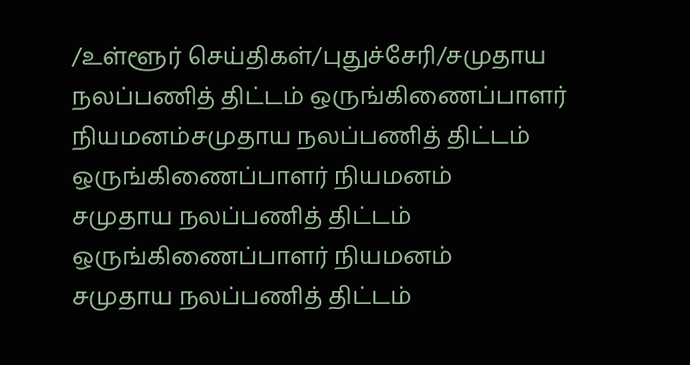/உள்ளூர் செய்திகள்/புதுச்சேரி/சமுதாய நலப்பணித் திட்டம் ஒருங்கிணைப்பாளர் நியமனம்சமுதாய நலப்பணித் திட்டம் ஒருங்கிணைப்பாளர் நியமனம்
சமுதாய நலப்பணித் திட்டம் ஒருங்கிணைப்பாளர் நியமனம்
சமுதாய நலப்பணித் திட்டம்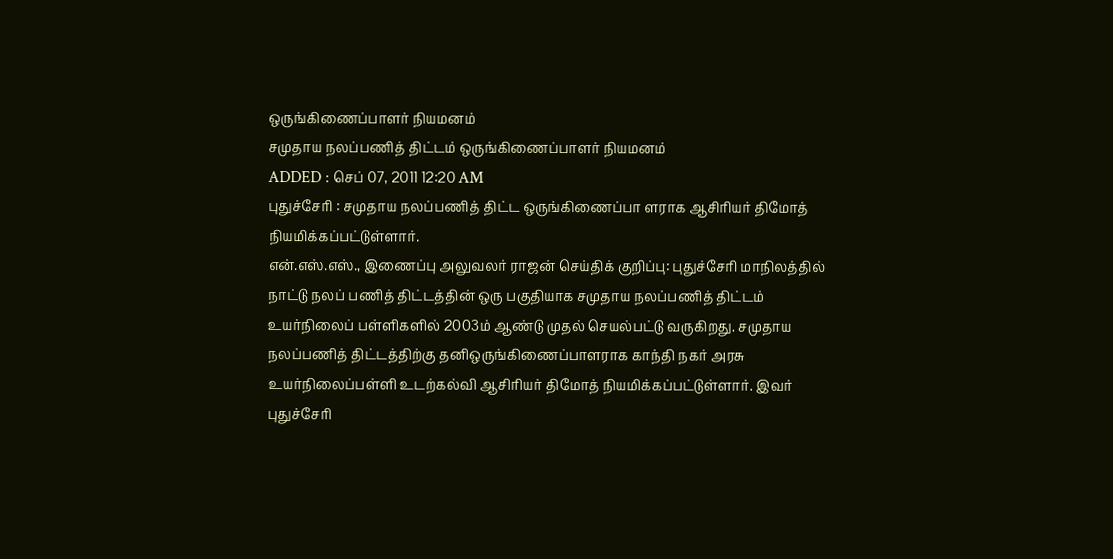ஒருங்கிணைப்பாளர் நியமனம்
சமுதாய நலப்பணித் திட்டம் ஒருங்கிணைப்பாளர் நியமனம்
ADDED : செப் 07, 2011 12:20 AM
புதுச்சேரி : சமுதாய நலப்பணித் திட்ட ஒருங்கிணைப்பா ளராக ஆசிரியர் திமோத் நியமிக்கப்பட்டுள்ளார்.
என்.எஸ்.எஸ்., இணைப்பு அலுவலர் ராஜன் செய்திக் குறிப்பு: புதுச்சேரி மாநிலத்தில் நாட்டு நலப் பணித் திட்டத்தின் ஒரு பகுதியாக சமுதாய நலப்பணித் திட்டம் உயர்நிலைப் பள்ளிகளில் 2003ம் ஆண்டு முதல் செயல்பட்டு வருகிறது. சமுதாய நலப்பணித் திட்டத்திற்கு தனிஒருங்கிணைப்பாளராக காந்தி நகர் அரசு உயர்நிலைப்பள்ளி உடற்கல்வி ஆசிரியர் திமோத் நியமிக்கப்பட்டுள்ளார். இவர் புதுச்சேரி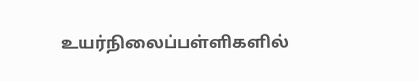உயர்நிலைப்பள்ளிகளில்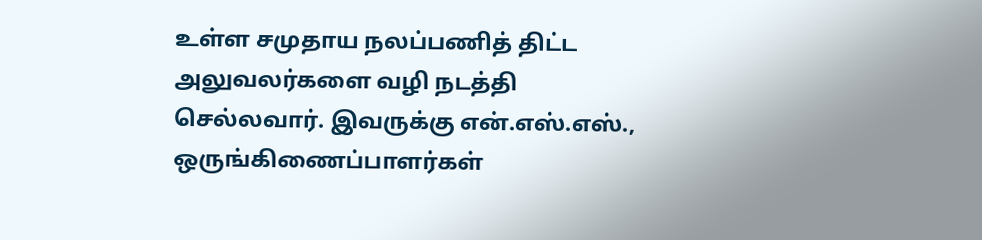உள்ள சமுதாய நலப்பணித் திட்ட அலுவலர்களை வழி நடத்தி செல்லவார். இவருக்கு என்.எஸ்.எஸ்., ஒருங்கிணைப்பாளர்கள்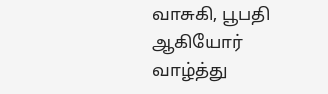வாசுகி, பூபதி ஆகியோர் வாழ்த்து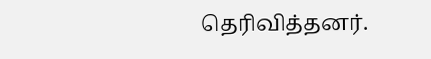தெரிவித்தனர்.